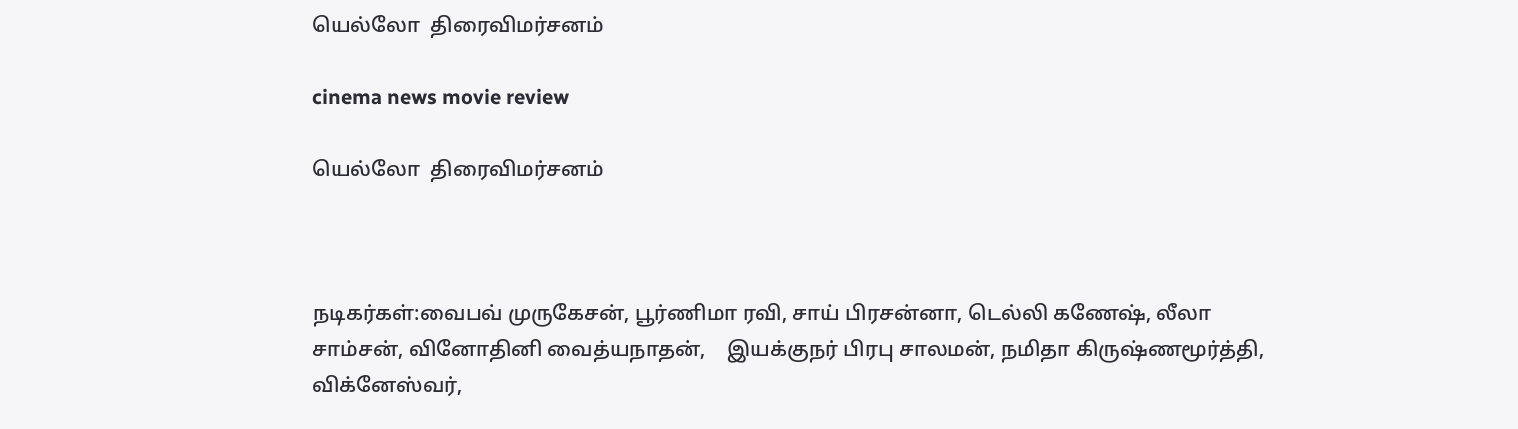யெல்லோ  திரைவிமர்சனம்

cinema news movie review

யெல்லோ  திரைவிமர்சனம்



நடிகர்கள்:வைபவ் முருகேசன், பூர்ணிமா ரவி, சாய் பிரசன்னா, டெல்லி கணேஷ், லீலா சாம்சன், வினோதினி வைத்யநாதன்,    இயக்குநர் பிரபு சாலமன், நமிதா கிருஷ்ணமூர்த்தி, விக்னேஸ்வர்,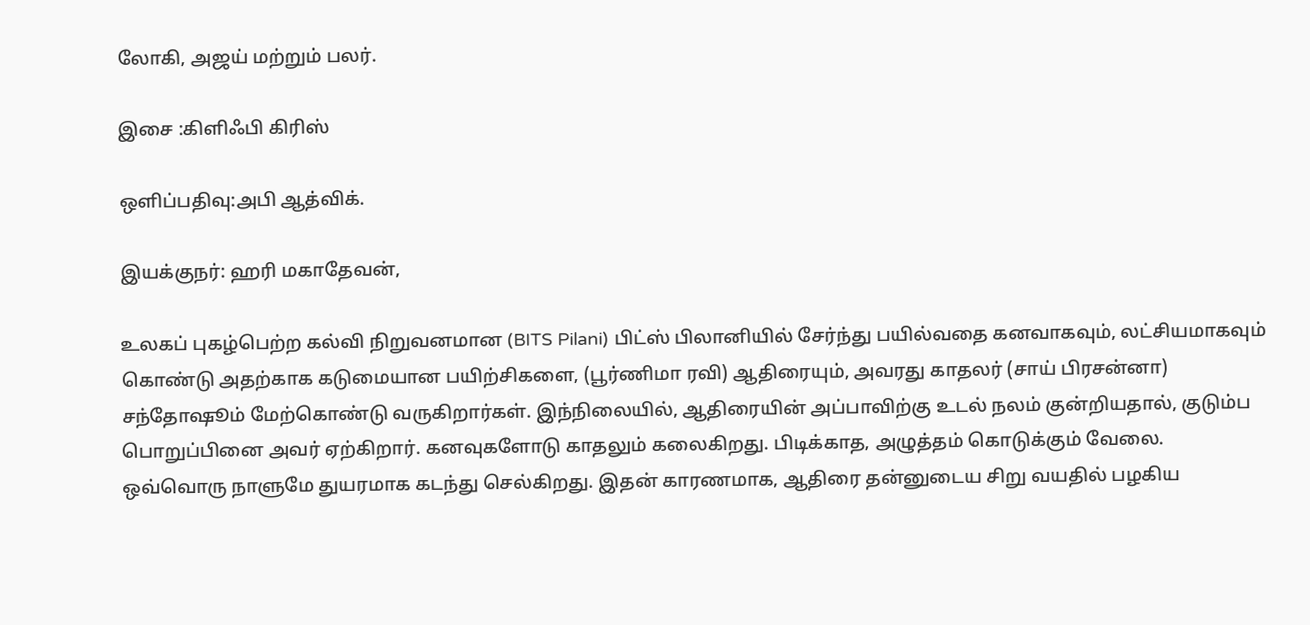லோகி, அஜய் மற்றும் பலர்.

இசை :கிளிஃபி கிரிஸ்

ஒளிப்பதிவு:அபி ஆத்விக்.

இயக்குநர்: ஹரி மகாதேவன்,

உலகப் புகழ்பெற்ற கல்வி நிறுவனமான (BITS Pilani) பிட்ஸ் பிலானியில் சேர்ந்து பயில்வதை கனவாகவும், லட்சியமாகவும் கொண்டு அதற்காக கடுமையான பயிற்சிகளை, (பூர்ணிமா ரவி) ஆதிரையும், அவரது காதலர் (சாய் பிரசன்னா) சந்தோஷூம் மேற்கொண்டு வருகிறார்கள். இந்நிலையில், ஆதிரையின் அப்பாவிற்கு உடல் நலம் குன்றியதால், குடும்ப பொறுப்பினை அவர் ஏற்கிறார். கனவுகளோடு காதலும் கலைகிறது. பிடிக்காத, அழுத்தம் கொடுக்கும் வேலை. ஒவ்வொரு நாளுமே துயரமாக கடந்து செல்கிறது. இதன் காரணமாக, ஆதிரை தன்னுடைய சிறு வயதில் பழகிய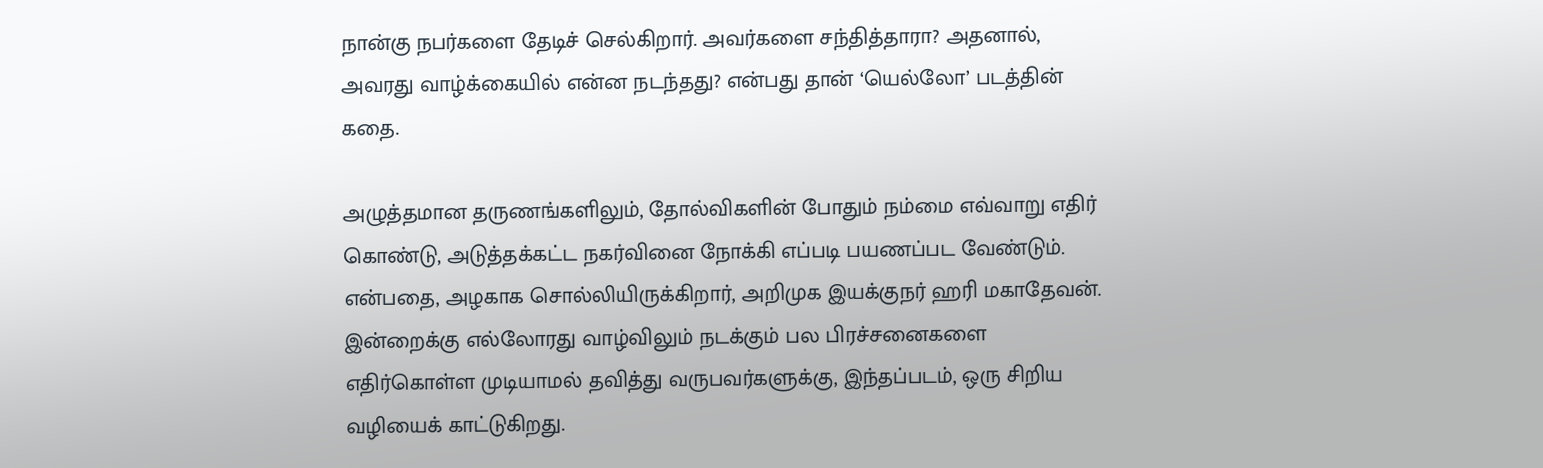நான்கு நபர்களை தேடிச் செல்கிறார். அவர்களை சந்தித்தாரா? அதனால், அவரது வாழ்க்கையில் என்ன நடந்தது? என்பது தான் ‘யெல்லோ’ படத்தின் கதை.

அழுத்தமான தருணங்களிலும், தோல்விகளின் போதும் நம்மை எவ்வாறு எதிர் கொண்டு, அடுத்தக்கட்ட நகர்வினை நோக்கி எப்படி பயணப்பட வேண்டும். என்பதை, அழகாக சொல்லியிருக்கிறார், அறிமுக இயக்குநர் ஹரி மகாதேவன். இன்றைக்கு எல்லோரது வாழ்விலும் நடக்கும் பல பிரச்சனைகளை எதிர்கொள்ள முடியாமல் தவித்து வருபவர்களுக்கு, இந்தப்படம், ஒரு சிறிய வழியைக் காட்டுகிறது.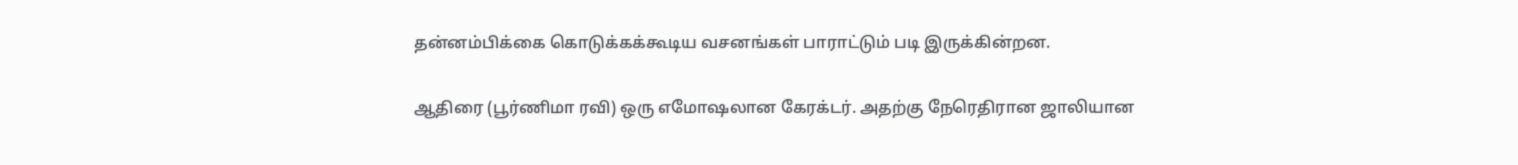தன்னம்பிக்கை கொடுக்கக்கூடிய வசனங்கள் பாராட்டும் படி இருக்கின்றன.

ஆதிரை (பூர்ணிமா ரவி) ஒரு எமோஷலான கேரக்டர். அதற்கு நேரெதிரான ஜாலியான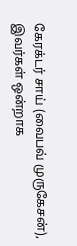கேரக்டர் சாய் (வைபவ் முருகேசன்), இவர்கள் ஒன்றாக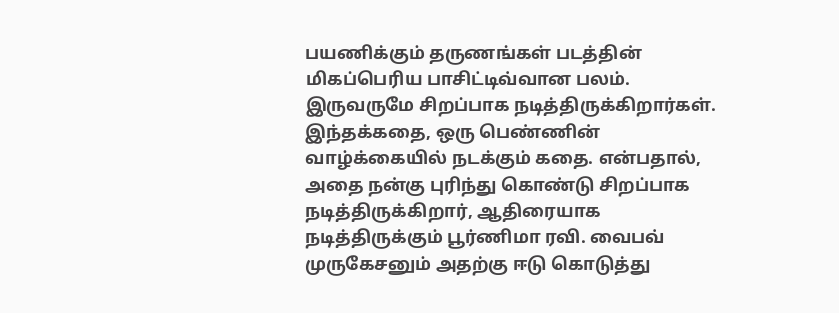பயணிக்கும் தருணங்கள் படத்தின் மிகப்பெரிய பாசிட்டிவ்வான பலம். இருவருமே சிறப்பாக நடித்திருக்கிறார்கள். இந்தக்கதை, ஒரு பெண்ணின் வாழ்க்கையில் நடக்கும் கதை. என்பதால், அதை நன்கு புரிந்து கொண்டு சிறப்பாக நடித்திருக்கிறார், ஆதிரையாக நடித்திருக்கும் பூர்ணிமா ரவி. வைபவ் முருகேசனும் அதற்கு ஈடு கொடுத்து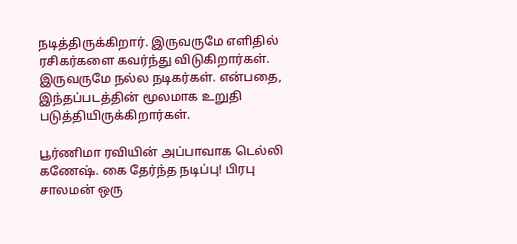நடித்திருக்கிறார். இருவருமே எளிதில் ரசிகர்களை கவர்ந்து விடுகிறார்கள். இருவருமே நல்ல நடிகர்கள். என்பதை, இந்தப்படத்தின் மூலமாக உறுதி படுத்தியிருக்கிறார்கள்.

பூர்ணிமா ரவியின் அப்பாவாக டெல்லி கணேஷ். கை தேர்ந்த நடிப்பு! பிரபு சாலமன் ஒரு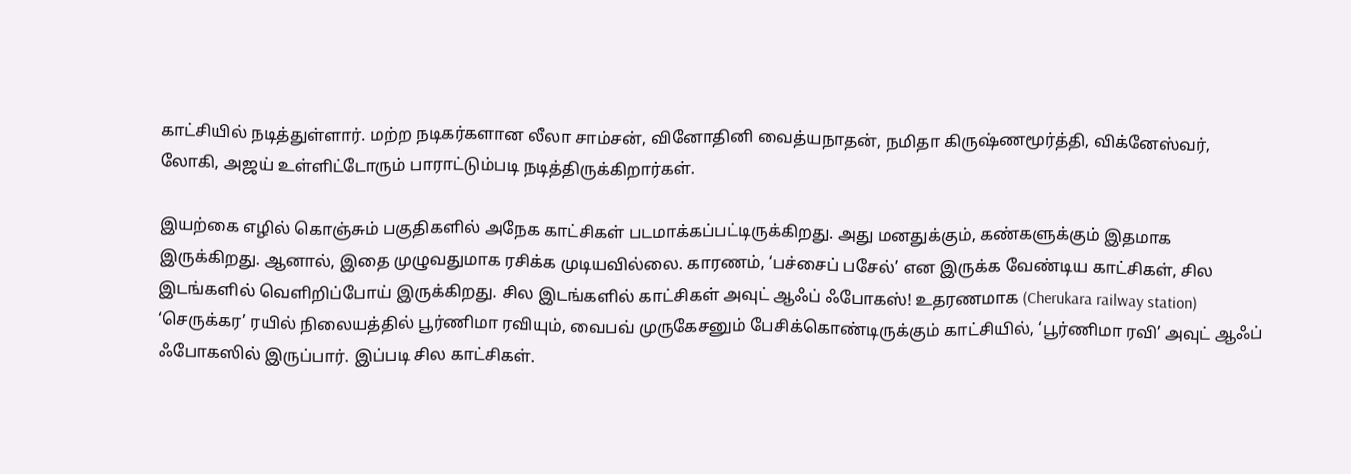காட்சியில் நடித்துள்ளார். மற்ற நடிகர்களான லீலா சாம்சன், வினோதினி வைத்யநாதன், நமிதா கிருஷ்ணமூர்த்தி, விக்னேஸ்வர், லோகி, அஜய் உள்ளிட்டோரும் பாராட்டும்படி நடித்திருக்கிறார்கள்.

இயற்கை எழில் கொஞ்சும் பகுதிகளில் அநேக காட்சிகள் படமாக்கப்பட்டிருக்கிறது. அது மனதுக்கும், கண்களுக்கும் இதமாக இருக்கிறது. ஆனால், இதை முழுவதுமாக ரசிக்க முடியவில்லை. காரணம், ‘பச்சைப் பசேல்’ என இருக்க வேண்டிய காட்சிகள், சில இடங்களில் வெளிறிப்போய் இருக்கிறது. சில இடங்களில் காட்சிகள் அவுட் ஆஃப் ஃபோகஸ்! உதரணமாக (Cherukara railway station) ‘செருக்கர’ ரயில் நிலையத்தில் பூர்ணிமா ரவியும், வைபவ் முருகேசனும் பேசிக்கொண்டிருக்கும் காட்சியில், ‘பூர்ணிமா ரவி’ அவுட் ஆஃப் ஃபோகஸில் இருப்பார். இப்படி சில காட்சிகள்.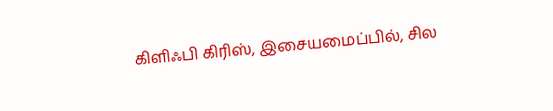கிளிஃபி கிரிஸ், இசையமைப்பில், சில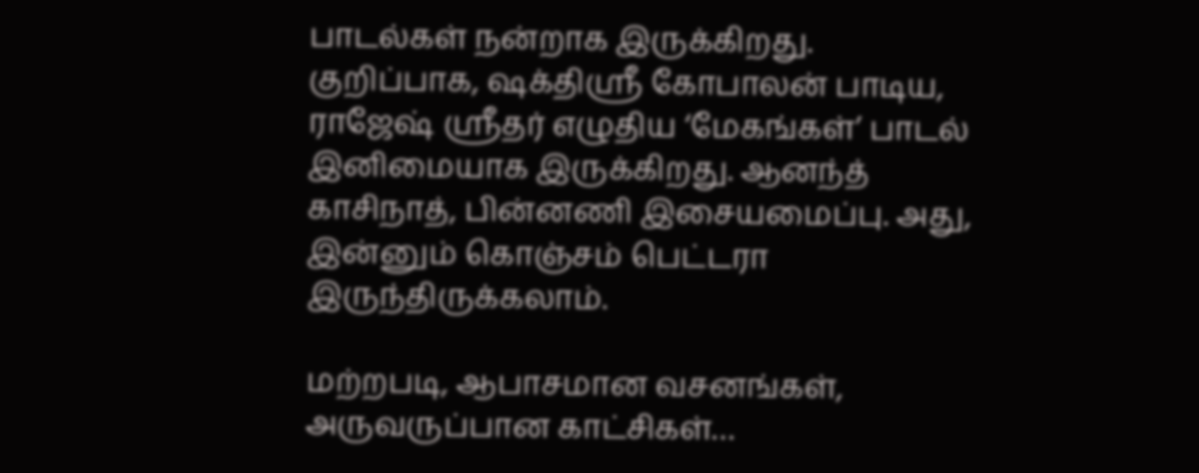பாடல்கள் நன்றாக இருக்கிறது. குறிப்பாக, ஷக்திஶ்ரீ கோபாலன் பாடிய, ராஜேஷ் ஶ்ரீதர் எழுதிய ‘மேகங்கள்’ பாடல் இனிமையாக இருக்கிறது. ஆனந்த் காசிநாத், பின்னணி இசையமைப்பு. அது, இன்னும் கொஞ்சம் பெட்டரா இருந்திருக்கலாம்.

மற்றபடி, ஆபாசமான வசனங்கள், அருவருப்பான காட்சிகள்…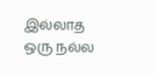இல்லாத ஒரு நல்ல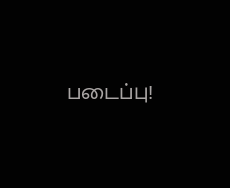படைப்பு!